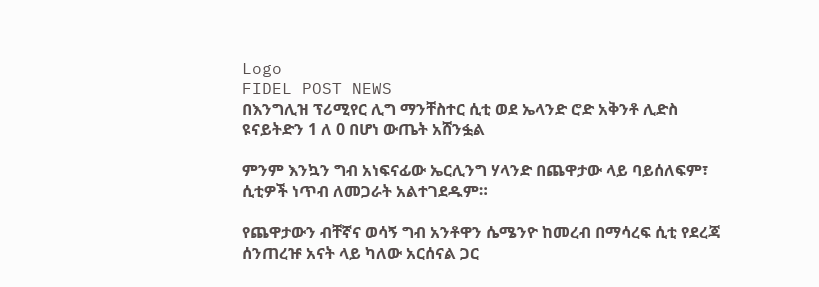Logo
FIDEL POST NEWS
በእንግሊዝ ፕሪሚየር ሊግ ማንቸስተር ሲቲ ወደ ኤላንድ ሮድ አቅንቶ ሊድስ ዩናይትድን 1 ለ 0 በሆነ ውጤት አሸንፏል

ምንም እንኳን ግብ አነፍናፊው ኤርሊንግ ሃላንድ በጨዋታው ላይ ባይሰለፍም፣ ሲቲዎች ነጥብ ለመጋራት አልተገደዱም።

የጨዋታውን ብቸኛና ወሳኝ ግብ አንቶዋን ሴሜንዮ ከመረብ በማሳረፍ ሲቲ የደረጃ ሰንጠረዡ አናት ላይ ካለው አርሰናል ጋር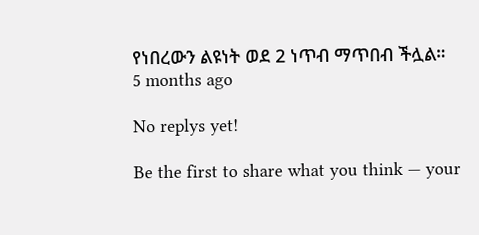የነበረውን ልዩነት ወደ 2 ነጥብ ማጥበብ ችሏል።
5 months ago

No replys yet!

Be the first to share what you think — your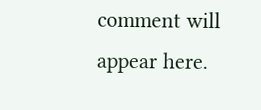comment will appear here.